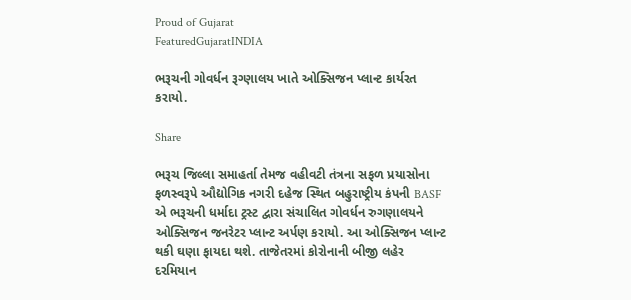Proud of Gujarat
FeaturedGujaratINDIA

ભરૂચની ગોવર્ધન રૂગ્ણાલય ખાતે ઓક્સિજન પ્લાન્ટ કાર્યરત કરાયો.

Share

ભરૂચ જિલ્લા સમાહર્તા તેમજ વહીવટી તંત્રના સફળ પ્રયાસોના ફળસ્વરૂપે ઔદ્યોગિક નગરી દહેજ સ્થિત બહુરાષ્ટ્રીય કંપની BASF એ ભરૂચની ધર્માદા ટ્રસ્ટ દ્વારા સંચાલિત ગોવર્ધન રુગણાલયને ઓક્સિજન જનરેટર પ્લાન્ટ અર્પણ કરાયો. આ ઓક્સિજન પ્લાન્ટ થકી ઘણા ફાયદા થશે. તાજેતરમાં કોરોનાની બીજી લહેર દરમિયાન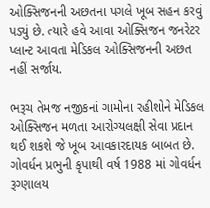ઓક્સિજનની અછતના પગલે ખૂબ સહન કરવું પડ્યું છે. ત્યારે હવે આવા ઓક્સિજન જનરેટર પ્લાન્ટ આવતા મેડિકલ ઓક્સિજનની અછત નહીં સર્જાય.

ભરૂચ તેમજ નજીકનાં ગામોના રહીશોને મેડિકલ ઓક્સિજન મળતા આરોગ્યલક્ષી સેવા પ્રદાન થઈ શકશે જે ખૂબ આવકારદાયક બાબત છે. ગોવર્ધન પ્રભુની કૃપાથી વર્ષ 1988 માં ગોવર્ધન રૂગ્ણાલય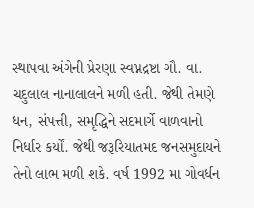સ્થાપવા અંગેની પ્રેરણા સ્વપ્નદ્રષ્ટા ગૌ. વા. ચદુલાલ નાનાલાલને મળી હતી. જેથી તેમણે ધન, સંપત્તી, સમૃદ્ધિને સદમાર્ગે વાળવાનો નિર્ધાર કર્યોં. જેથી જરૂરિયાતમદ જનસમુદાયને તેનો લાભ મળી શકે. વર્ષ 1992 મા ગોવર્ધન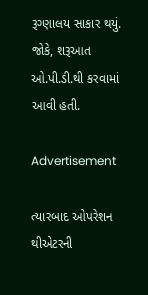રૂગ્ણાલય સાકાર થયું. જોકે, શરૂઆત ઓ.પી.ડી.થી કરવામાં આવી હતી.

Advertisement

ત્યારબાદ ઓપરેશન થીએટરની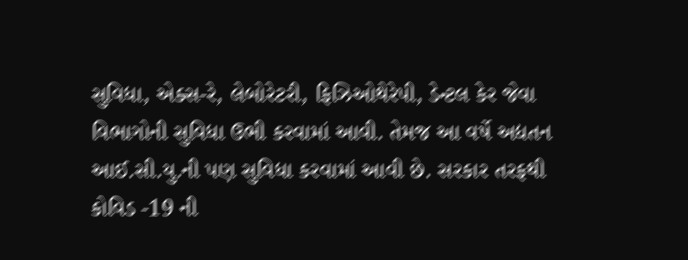સુવિધા, એક્સ-રે, લેબોરેટરી, ફિઝિઓથેરેપી, ડેન્ટલ કેર જેવા વિભાગોની સુવિધા ઉભી કરવામાં આવી. તેમજ આ વર્ષે અદ્યતન આઈ.સી.યુ.ની પણ સુવિધા કરવામાં આવી છે. સરકાર તરફથી કોવિડ -19 ની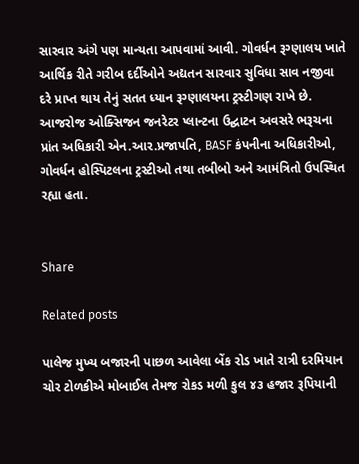સારવાર અંગે પણ માન્યતા આપવામાં આવી. ગોવર્ધન રૂગ્ણાલય ખાતે આર્થિક રીતે ગરીબ દર્દીઓને અદ્યતન સારવાર સુવિધા સાવ નજીવા દરે પ્રાપ્ત થાય તેનું સતત ધ્યાન રૂગ્ણાલયના ટ્રસ્ટીગણ રાખે છે. આજરોજ ઓક્સિજન જનરેટર પ્લાન્ટના ઉદ્ઘાટન અવસરે ભરૂચના પ્રાંત અધિકારી એન.આર.પ્રજાપતિ, BASF કંપનીના અધિકારીઓ, ગોવર્ધન હોસ્પિટલના ટ્રસ્ટીઓ તથા તબીબો અને આમંત્રિતો ઉપસ્થિત રહ્યા હતા.


Share

Related posts

પાલેજ મુખ્ય બજારની પાછળ આવેલા બેંક રોડ ખાતે રાત્રી દરમિયાન ચોર ટોળકીએ મોબાઈલ તેમજ રોકડ મળી કુલ ૪૩ હજાર રૂપિયાની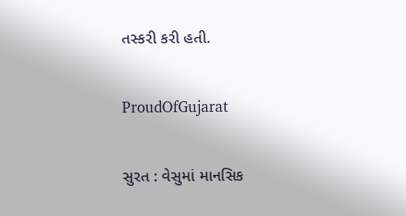તસ્કરી કરી હતી.

ProudOfGujarat

સુરત : વેસુમાં માનસિક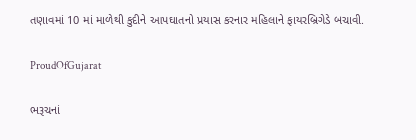તણાવમાં 10 માં માળેથી કુદીને આપઘાતનો પ્રયાસ કરનાર મહિલાને ફાયરબ્રિગેડે બચાવી.

ProudOfGujarat

ભરૂચનાં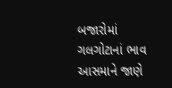બજારોમાં ગલગોટાનાં ભાવ આસમાને જાણે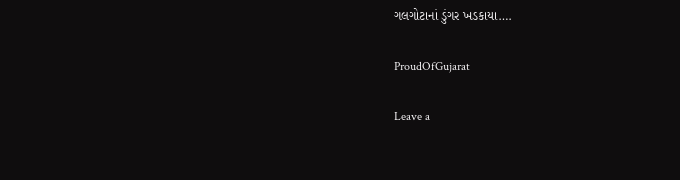ગલગોટાનાં ડુંગર ખડકાયા….

ProudOfGujarat

Leave a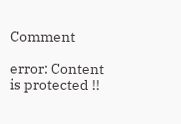Comment

error: Content is protected !!